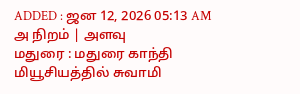ADDED : ஜன 12, 2026 05:13 AM
அ நிறம் | அளவு
மதுரை : மதுரை காந்தி மியூசியத்தில் சுவாமி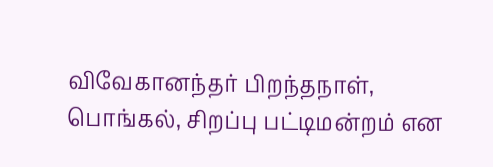விவேகானந்தர் பிறந்தநாள், பொங்கல், சிறப்பு பட்டிமன்றம் என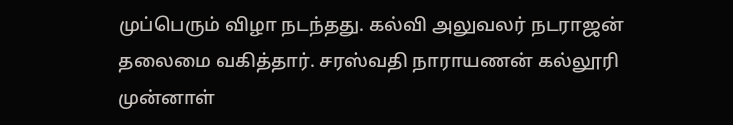முப்பெரும் விழா நடந்தது. கல்வி அலுவலர் நடராஜன் தலைமை வகித்தார். சரஸ்வதி நாராயணன் கல்லூரி முன்னாள்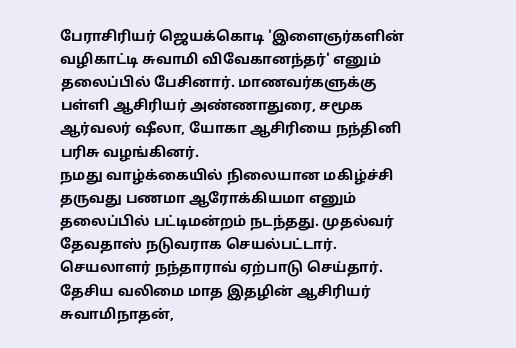பேராசிரியர் ஜெயக்கொடி 'இளைஞர்களின் வழிகாட்டி சுவாமி விவேகானந்தர்' எனும் தலைப்பில் பேசினார். மாணவர்களுக்கு பள்ளி ஆசிரியர் அண்ணாதுரை, சமூக ஆர்வலர் ஷீலா, யோகா ஆசிரியை நந்தினி பரிசு வழங்கினர்.
நமது வாழ்க்கையில் நிலையான மகிழ்ச்சி தருவது பணமா ஆரோக்கியமா எனும் தலைப்பில் பட்டிமன்றம் நடந்தது. முதல்வர் தேவதாஸ் நடுவராக செயல்பட்டார். செயலாளர் நந்தாராவ் ஏற்பாடு செய்தார். தேசிய வலிமை மாத இதழின் ஆசிரியர் சுவாமிநாதன்,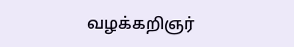வழக்கறிஞர்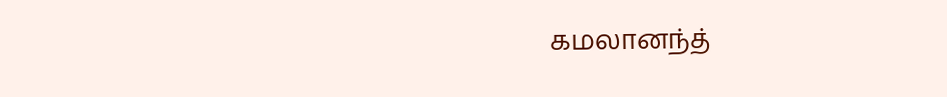கமலானந்த்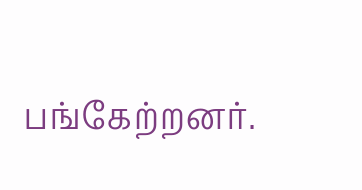பங்கேற்றனர்.